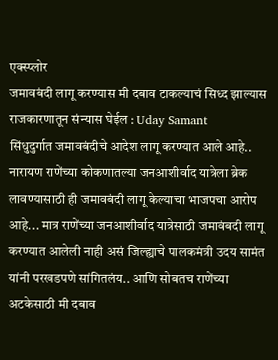एक्स्प्लोर
जमावबंदी लागू करण्यास मी दबाव टाकल्याचं सिध्द झाल्यास राजकारणातून संन्यास घेईल : Uday Samant
सिंधुदुर्गात जमावबंदीचे आदेश लागू करण्यात आले आहे.. नारायण राणेंच्या कोकणातल्या जनआशीर्वाद यात्रेला ब्रेक लावण्यासाठी ही जमावबंदी लागू केल्याचा भाजपचा आरोप आहे... मात्र राणेंच्या जनआशीर्वाद यात्रेसाठी जमावंबदी लागू करण्यात आलेली नाही असं जिल्ह्याचे पालकमंत्री उदय सामंत यांनी परखडपणे सांगितलंय.. आणि सोबतच राणेंच्या अटकेसाठी मी दबाव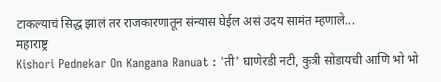टाकल्याचं सिद्ध झालं तर राजकारणातून संन्यास घेईल असं उदय सामंत म्हणाले...
महाराष्ट्र
Kishori Pednekar On Kangana Ranuat : 'ती' घाणेरडी नटी, कुत्री सोडायची आणि भो भो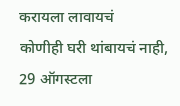करायला लावायचं
कोणीही घरी थांबायचं नाही, 29 ऑगस्टला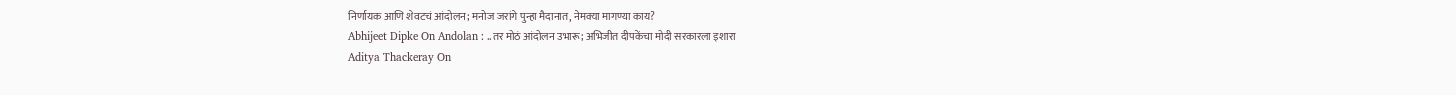निर्णायक आणि शेवटचं आंदोलन; मनोज जरांगे पुन्हा मैदानात, नेमक्या मागण्या काय?
Abhijeet Dipke On Andolan : ..तर मोठं आंदोलन उभारू; अभिजीत दीपकेंचा मोदी सरकारला इशारा
Aditya Thackeray On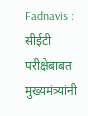Fadnavis : सीईटी परीक्षेबाबत मुख्यमंत्र्यांनी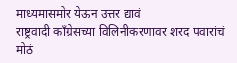माध्यमासमोर येऊन उत्तर द्यावं
राष्ट्रवादी काँग्रेसच्या विलिनीकरणावर शरद पवारांचं मोठं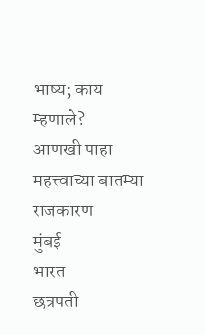भाष्य; काय म्हणाले?
आणखी पाहा
महत्त्वाच्या बातम्या
राजकारण
मुंबई
भारत
छत्रपती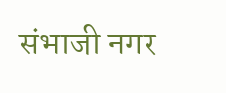संभाजी नगर